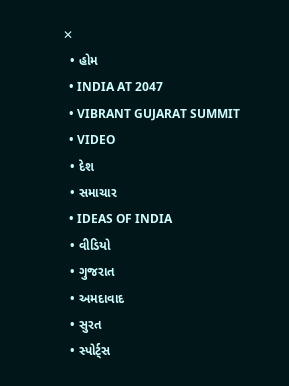✕
  • હોમ
  • INDIA AT 2047
  • VIBRANT GUJARAT SUMMIT
  • VIDEO
  • દેશ
  • સમાચાર
  • IDEAS OF INDIA
  • વીડિયો
  • ગુજરાત
  • અમદાવાદ
  • સુરત
  • સ્પોર્ટ્સ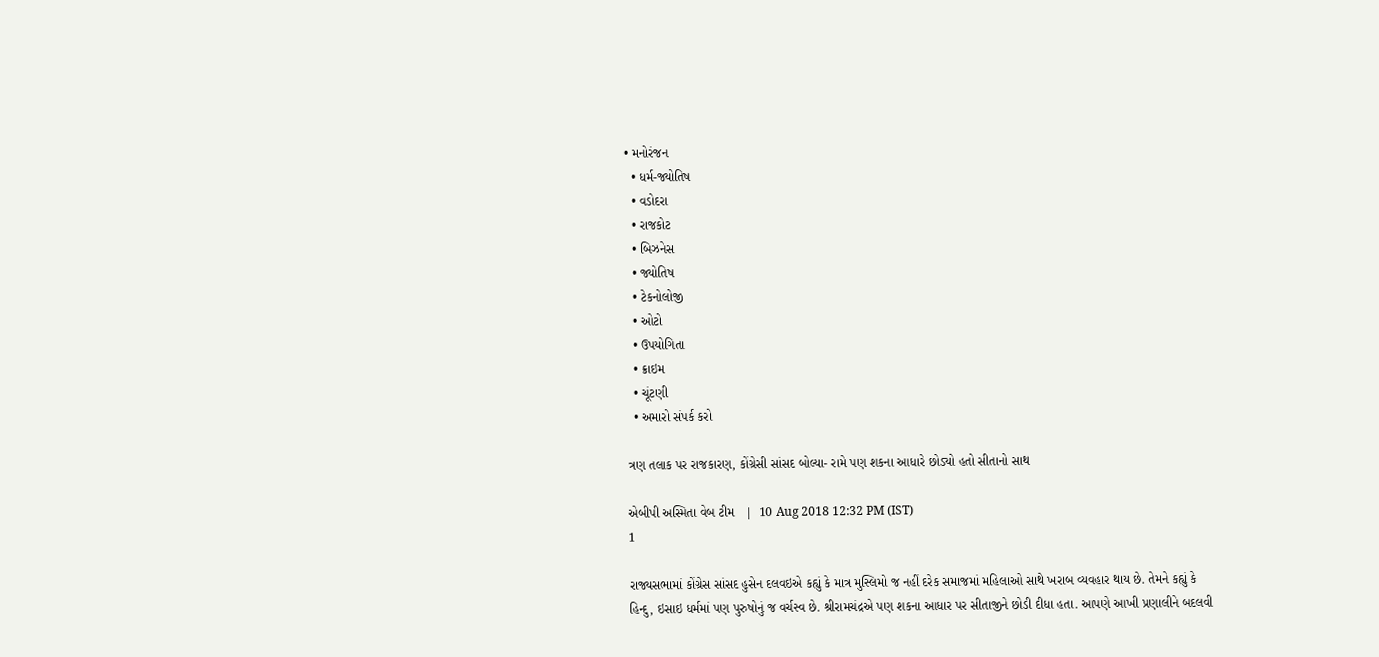• મનોરંજન
  • ધર્મ-જ્યોતિષ
  • વડોદરા
  • રાજકોટ
  • બિઝનેસ
  • જ્યોતિષ
  • ટેકનોલોજી
  • ઓટો
  • ઉપયોગિતા
  • ક્રાઇમ
  • ચૂંટણી
  • અમારો સંપર્ક કરો

ત્રણ તલાક પર રાજકારણ, કોંગ્રેસી સાંસદ બોલ્યા- રામે પણ શકના આધારે છોડ્યો હતો સીતાનો સાથ

એબીપી અસ્મિતા વેબ ટીમ   |  10 Aug 2018 12:32 PM (IST)
1

રાજ્યસભામાં કોંગ્રેસ સાંસદ હુસેન દલવઇએ કહ્યું કે માત્ર મુસ્લિમો જ નહીં દરેક સમાજમાં મહિલાઓ સાથે ખરાબ વ્યવહાર થાય છે. તેમને કહ્યું કે હિન્દુ, ઇસાઇ ધર્મમાં પણ પુરુષોનું જ વર્ચસ્વ છે. શ્રીરામચંદ્રએ પણ શકના આધાર પર સીતાજીને છોડી દીધા હતા. આપણે આખી પ્રણાલીને બદલવી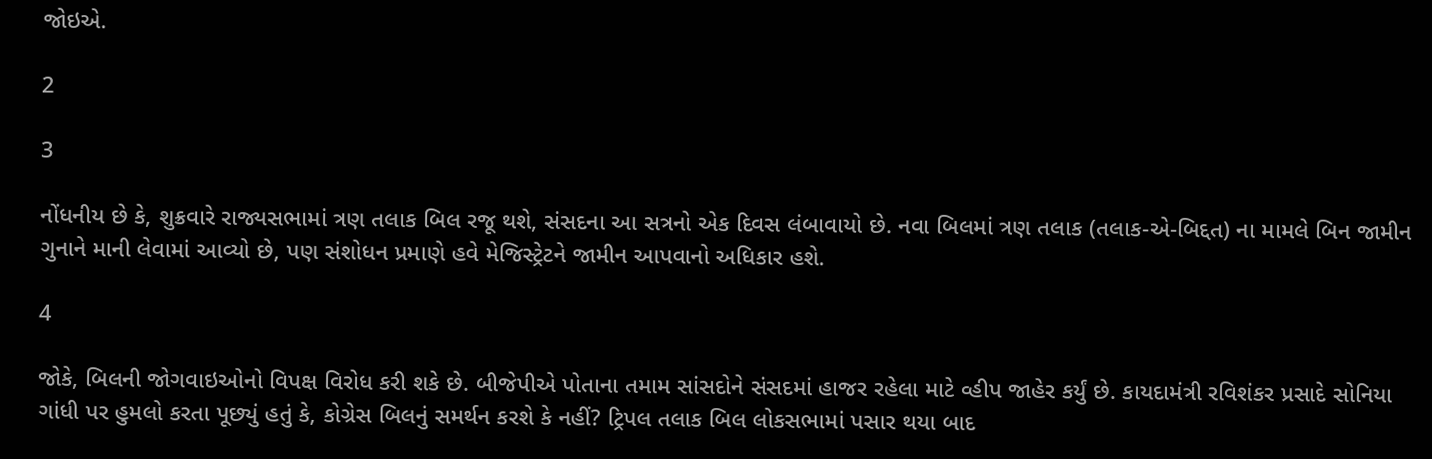જોઇએ.

2

3

નોંધનીય છે કે, શુક્રવારે રાજ્યસભામાં ત્રણ તલાક બિલ રજૂ થશે, સંસદના આ સત્રનો એક દિવસ લંબાવાયો છે. નવા બિલમાં ત્રણ તલાક (તલાક-એ-બિદ્દત) ના મામલે બિન જામીન ગુનાને માની લેવામાં આવ્યો છે, પણ સંશોધન પ્રમાણે હવે મેજિસ્ટ્રેટને જામીન આપવાનો અધિકાર હશે.

4

જોકે, બિલની જોગવાઇઓનો વિપક્ષ વિરોધ કરી શકે છે. બીજેપીએ પોતાના તમામ સાંસદોને સંસદમાં હાજર રહેલા માટે વ્હીપ જાહેર કર્યું છે. કાયદામંત્રી રવિશંકર પ્રસાદે સોનિયા ગાંધી પર હુમલો કરતા પૂછ્યું હતું કે, કોગ્રેસ બિલનું સમર્થન કરશે કે નહીં? ટ્રિપલ તલાક બિલ લોકસભામાં પસાર થયા બાદ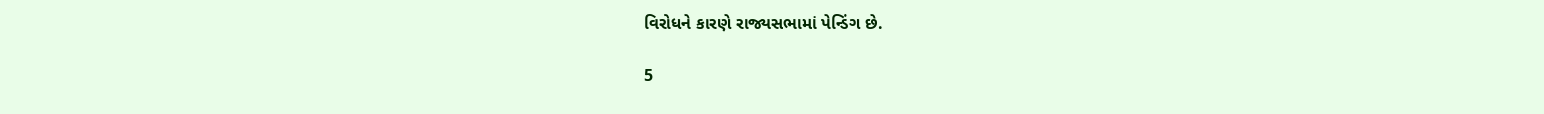વિરોધને કારણે રાજ્યસભામાં પેન્ડિંગ છે.

5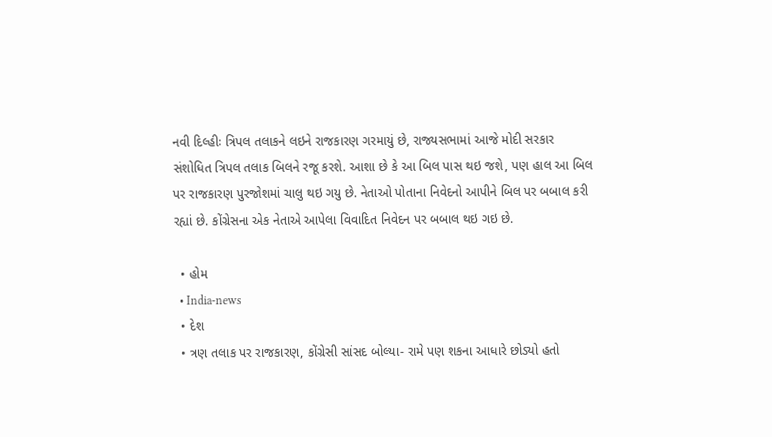નવી દિલ્હીઃ ત્રિપલ તલાકને લઇને રાજકારણ ગરમાયું છે, રાજ્યસભામાં આજે મોદી સરકાર સંશોધિત ત્રિપલ તલાક બિલને રજૂ કરશે. આશા છે કે આ બિલ પાસ થઇ જશે, પણ હાલ આ બિલ પર રાજકારણ પુરજોશમાં ચાલુ થઇ ગયુ છે. નેતાઓ પોતાના નિવેદનો આપીને બિલ પર બબાલ કરી રહ્યાં છે. કોંગ્રેસના એક નેતાએ આપેલા વિવાદિત નિવેદન પર બબાલ થઇ ગઇ છે.

  • હોમ
  • India-news
  • દેશ
  • ત્રણ તલાક પર રાજકારણ, કોંગ્રેસી સાંસદ બોલ્યા- રામે પણ શકના આધારે છોડ્યો હતો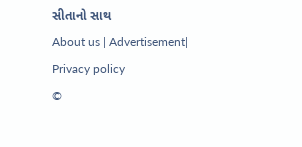સીતાનો સાથ
About us | Advertisement| Privacy policy
©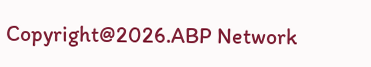Copyright@2026.ABP Network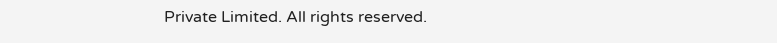Private Limited. All rights reserved.